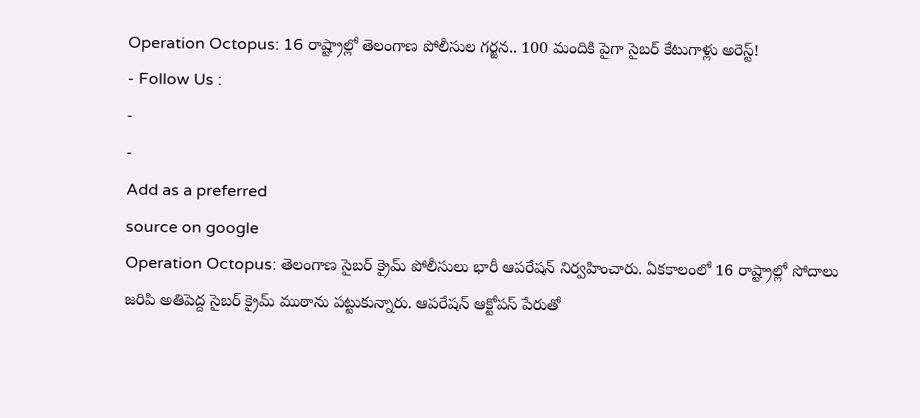Operation Octopus: 16 రాష్ట్రాల్లో తెలంగాణ పోలీసుల గర్జన.. 100 మందికి పైగా సైబర్ కేటుగాళ్లు అరెస్ట్!
- Follow Us :
-
-
Add as a preferred
source on google
Operation Octopus: తెలంగాణ సైబర్ క్రైమ్ పోలీసులు భారీ ఆపరేషన్ నిర్వహించారు. ఏకకాలంలో 16 రాష్ట్రాల్లో సోదాలు జరిపి అతిపెద్ద సైబర్ క్రైమ్ ముఠాను పట్టుకున్నారు. ఆపరేషన్ ఆక్టోపస్ పేరుతో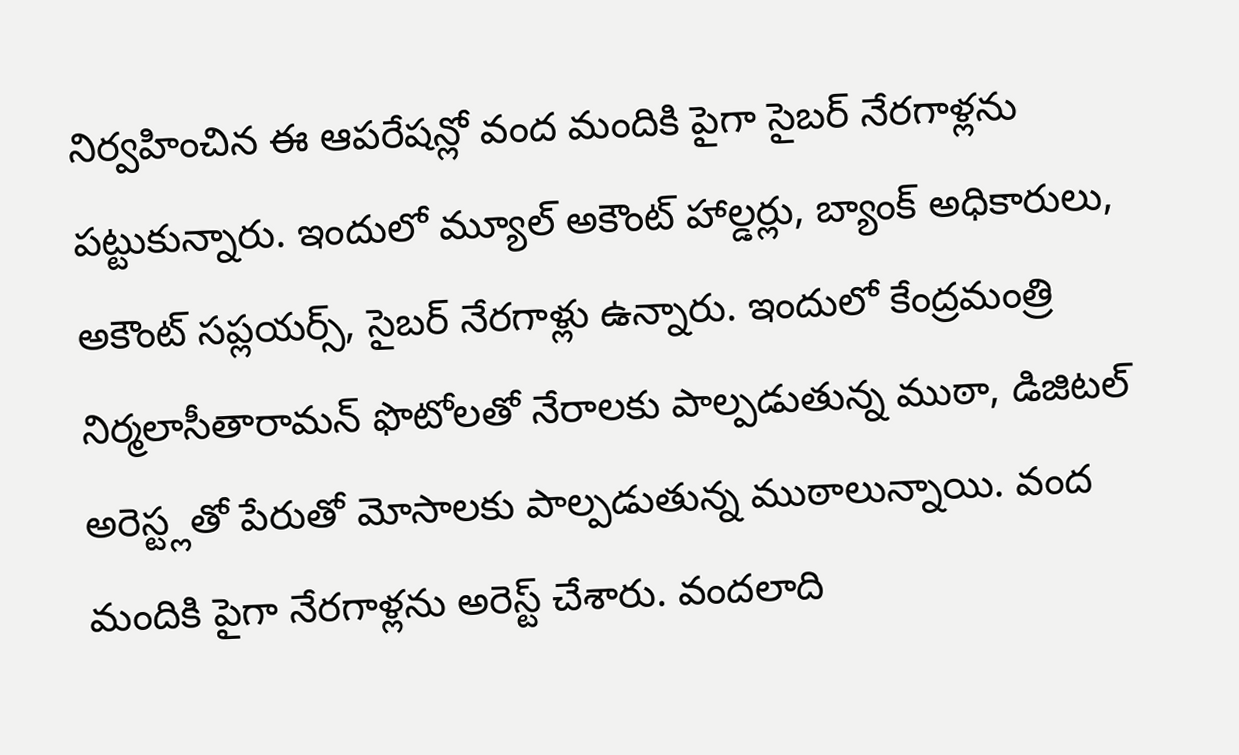నిర్వహించిన ఈ ఆపరేషన్లో వంద మందికి పైగా సైబర్ నేరగాళ్లను పట్టుకున్నారు. ఇందులో మ్యూల్ అకౌంట్ హాల్డర్లు, బ్యాంక్ అధికారులు, అకౌంట్ సప్లయర్స్, సైబర్ నేరగాళ్లు ఉన్నారు. ఇందులో కేంద్రమంత్రి నిర్మలాసీతారామన్ ఫొటోలతో నేరాలకు పాల్పడుతున్న ముఠా, డిజిటల్ అరెస్ట్లతో పేరుతో మోసాలకు పాల్పడుతున్న ముఠాలున్నాయి. వంద మందికి పైగా నేరగాళ్లను అరెస్ట్ చేశారు. వందలాది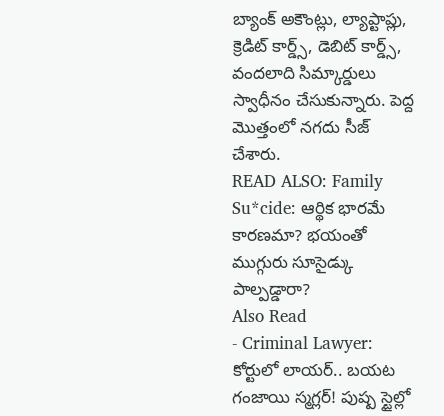బ్యాంక్ అకౌంట్లు, ల్యాప్టాప్లు, క్రెడిట్ కార్డ్స్, డెబిట్ కార్డ్స్, వందలాది సిమ్కార్డులు స్వాధీనం చేసుకున్నారు. పెద్ద మొత్తంలో నగదు సీజ్ చేశారు.
READ ALSO: Family Su*cide: ఆర్థిక భారమే కారణమా? భయంతో ముగ్గురు సూసైడ్కు పాల్పడ్డారా?
Also Read
- Criminal Lawyer: కోర్టులో లాయర్.. బయట గంజాయి స్మగ్లర్! పుష్ప స్టైల్లో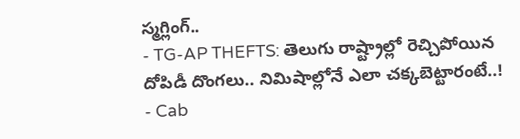స్మగ్లింగ్..
- TG-AP THEFTS: తెలుగు రాష్ట్రాల్లో రెచ్చిపోయిన దోపిడీ దొంగలు.. నిమిషాల్లోనే ఎలా చక్కబెట్టారంటే..!
- Cab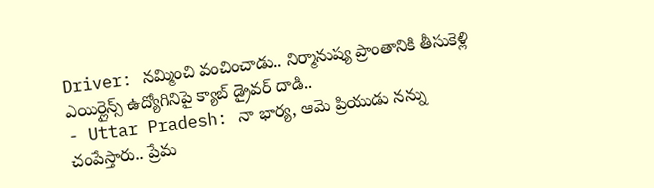Driver: నమ్మించి వంచించాడు.. నిర్మానుష్య ప్రాంతానికి తీసుకెళ్లి ఎయిర్లైన్స్ ఉద్యోగినిపై క్యాబ్ డ్రైవర్ దాడి..
- Uttar Pradesh: నా భార్య, ఆమె ప్రియుడు నన్ను చంపేస్తారు.. ప్రేమ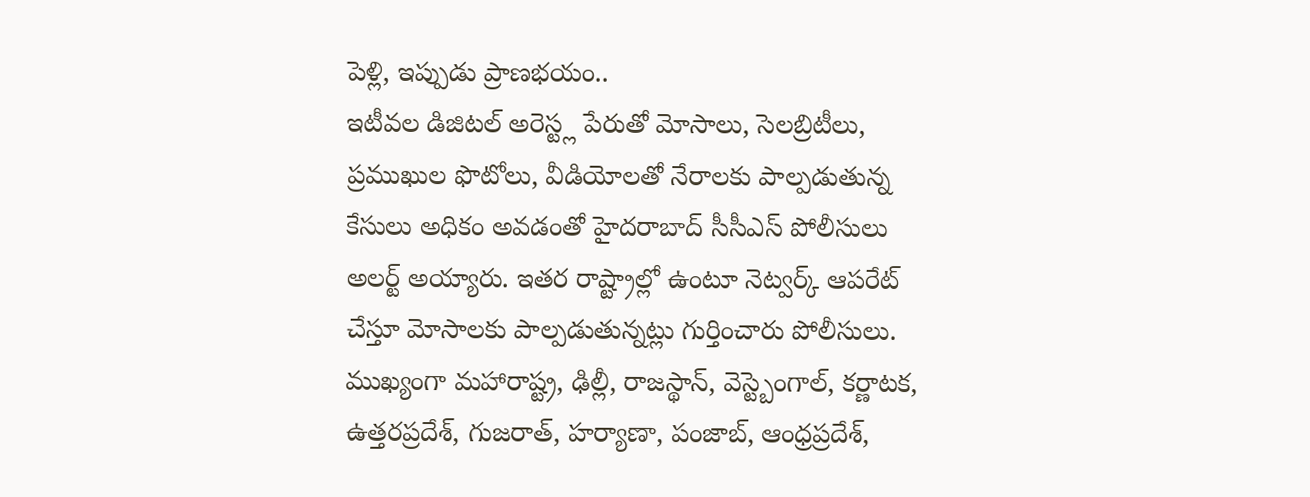పెళ్లి, ఇప్పుడు ప్రాణభయం..
ఇటీవల డిజిటల్ అరెస్ట్ల పేరుతో మోసాలు, సెలబ్రిటీలు, ప్రముఖుల ఫొటోలు, వీడియోలతో నేరాలకు పాల్పడుతున్న కేసులు అధికం అవడంతో హైదరాబాద్ సీసీఎస్ పోలీసులు అలర్ట్ అయ్యారు. ఇతర రాష్ట్రాల్లో ఉంటూ నెట్వర్క్ ఆపరేట్ చేస్తూ మోసాలకు పాల్పడుతున్నట్లు గుర్తించారు పోలీసులు. ముఖ్యంగా మహారాష్ట్ర, ఢిల్లీ, రాజస్థాన్, వెస్ట్బెంగాల్, కర్ణాటక, ఉత్తరప్రదేశ్, గుజరాత్, హర్యాణా, పంజాబ్, ఆంధ్రప్రదేశ్,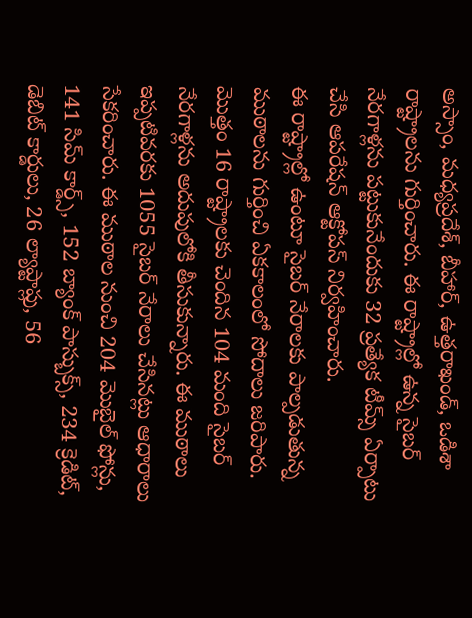అస్సాం, మధ్యప్రదేశ్, బీహార్, ఉత్తరాఖండ్, ఒడిశా రాష్ట్రాలను గుర్తించారు. ఈ రాష్ట్రాల్లో ఉన్న సైబర్ నేరగాళ్లను పట్టుకునేందుకు 32 ప్రత్యేక టీమ్స్ ఏర్పాటు చేసి ఆపరేషన్ ఆక్టోపస్ నిర్వహించారు.
ఈ రాష్ట్రాల్లో ఉంటూ సైబర్ నేరాలకు పాల్పడుతున్న ముఠాలను గుర్తించి ఏకకాలంలో సోదాలు జరిపారు. మొత్తం 16 రాష్ట్రాలకు చెందిన 104 మంది సైబర్ నేరగాళ్లను అదుపులోకి తీసుకున్నారు. ఈ ముఠాలు ఇప్పటివరకు 1055 సైబర్ నేరాలు చేసినట్లు ఆధారాలు సేకరించారు. ఈ ముఠాల నుంచి 204 మొబైల్ ఫోన్లు, 141 సిమ్ కార్డ్స్, 152 బ్యాంక్ పాస్బుక్స్, 234 క్రెడిట్, డెబిట్ కార్డులు, 26 ల్యాప్టాప్లు, 56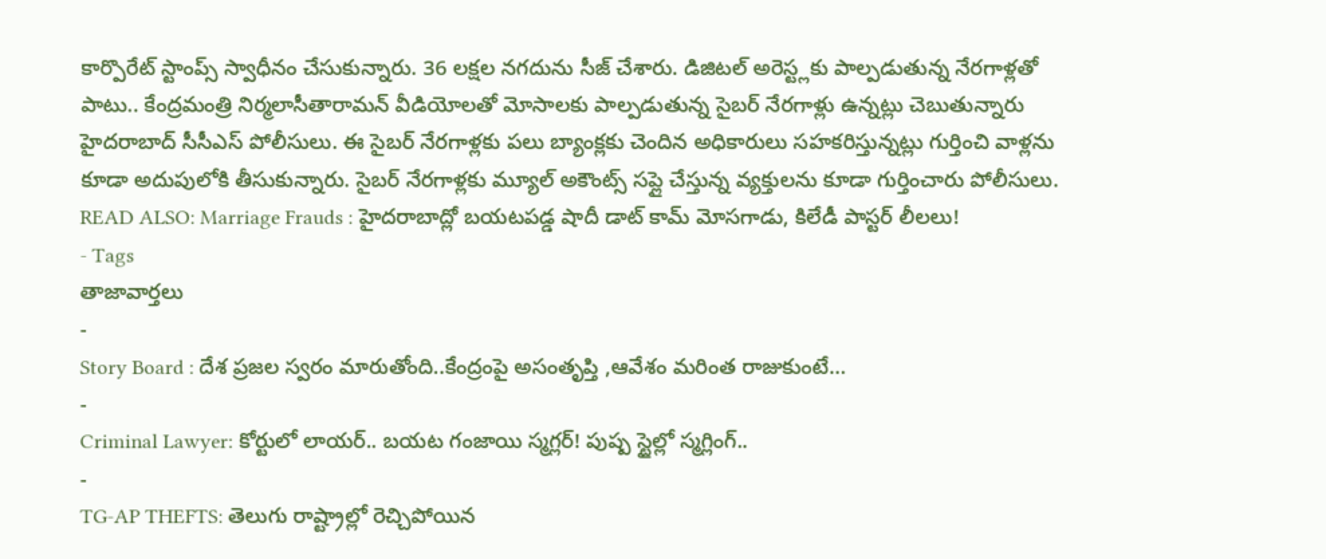కార్పొరేట్ స్టాంప్స్ స్వాధీనం చేసుకున్నారు. 36 లక్షల నగదును సీజ్ చేశారు. డిజిటల్ అరెస్ట్లకు పాల్పడుతున్న నేరగాళ్లతో పాటు.. కేంద్రమంత్రి నిర్మలాసీతారామన్ వీడియోలతో మోసాలకు పాల్పడుతున్న సైబర్ నేరగాళ్లు ఉన్నట్లు చెబుతున్నారు హైదరాబాద్ సీసీఎస్ పోలీసులు. ఈ సైబర్ నేరగాళ్లకు పలు బ్యాంక్లకు చెందిన అధికారులు సహకరిస్తున్నట్లు గుర్తించి వాళ్లను కూడా అదుపులోకి తీసుకున్నారు. సైబర్ నేరగాళ్లకు మ్యూల్ అకౌంట్స్ సప్లై చేస్తున్న వ్యక్తులను కూడా గుర్తించారు పోలీసులు.
READ ALSO: Marriage Frauds : హైదరాబాద్లో బయటపడ్డ షాదీ డాట్ కామ్ మోసగాడు, కిలేడీ పాస్టర్ లీలలు!
- Tags
తాజావార్తలు
-
Story Board : దేశ ప్రజల స్వరం మారుతోంది..కేంద్రంపై అసంతృప్తి ,ఆవేశం మరింత రాజుకుంటే…
-
Criminal Lawyer: కోర్టులో లాయర్.. బయట గంజాయి స్మగ్లర్! పుష్ప స్టైల్లో స్మగ్లింగ్..
-
TG-AP THEFTS: తెలుగు రాష్ట్రాల్లో రెచ్చిపోయిన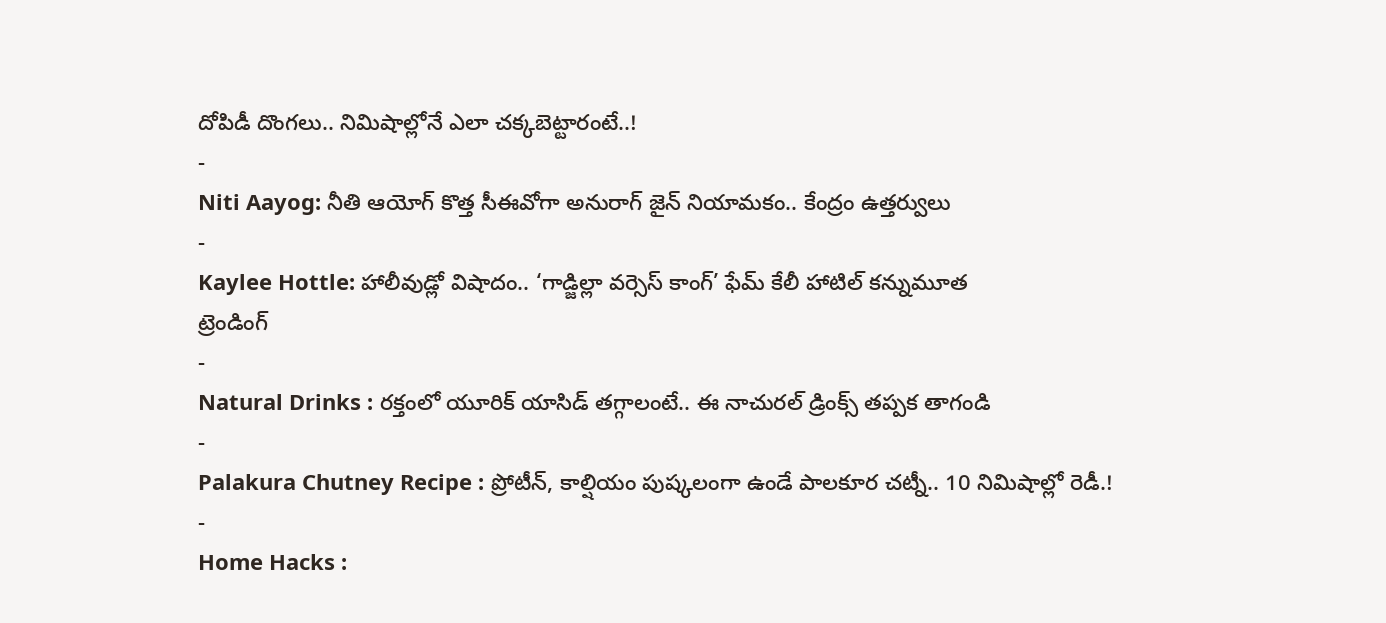దోపిడీ దొంగలు.. నిమిషాల్లోనే ఎలా చక్కబెట్టారంటే..!
-
Niti Aayog: నీతి ఆయోగ్ కొత్త సీఈవోగా అనురాగ్ జైన్ నియామకం.. కేంద్రం ఉత్తర్వులు
-
Kaylee Hottle: హాలీవుడ్లో విషాదం.. ‘గాడ్జిల్లా వర్సెస్ కాంగ్’ ఫేమ్ కేలీ హాటిల్ కన్నుమూత
ట్రెండింగ్
-
Natural Drinks : రక్తంలో యూరిక్ యాసిడ్ తగ్గాలంటే.. ఈ నాచురల్ డ్రింక్స్ తప్పక తాగండి
-
Palakura Chutney Recipe : ప్రోటీన్, కాల్షియం పుష్కలంగా ఉండే పాలకూర చట్నీ.. 10 నిమిషాల్లో రెడీ.!
-
Home Hacks :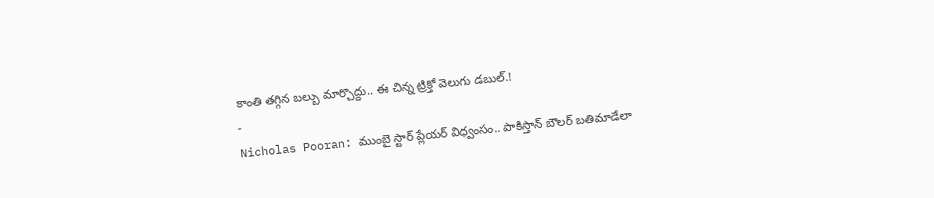కాంతి తగ్గిన బల్బు మార్చొద్దు.. ఈ చిన్న ట్రిక్తో వెలుగు డబుల్.!
-
Nicholas Pooran: ముంబై స్టార్ ప్లేయర్ విధ్వంసం.. పాకిస్తాన్ బౌలర్ బతిమాడేలా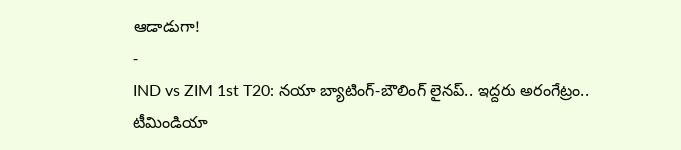ఆడాడుగా!
-
IND vs ZIM 1st T20: నయా బ్యాటింగ్-బౌలింగ్ లైనప్.. ఇద్దరు అరంగేట్రం.. టీమిండియా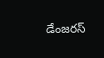డేంజరస్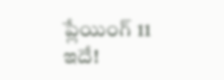ప్లేయింగ్ 11 ఇదే!